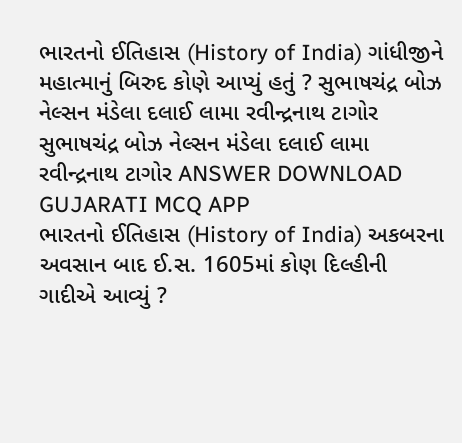ભારતનો ઈતિહાસ (History of India) ગાંધીજીને મહાત્માનું બિરુદ કોણે આપ્યું હતું ? સુભાષચંદ્ર બોઝ નેલ્સન મંડેલા દલાઈ લામા રવીન્દ્રનાથ ટાગોર સુભાષચંદ્ર બોઝ નેલ્સન મંડેલા દલાઈ લામા રવીન્દ્રનાથ ટાગોર ANSWER DOWNLOAD GUJARATI MCQ APP
ભારતનો ઈતિહાસ (History of India) અકબરના અવસાન બાદ ઈ.સ. 1605માં કોણ દિલ્હીની ગાદીએ આવ્યું ?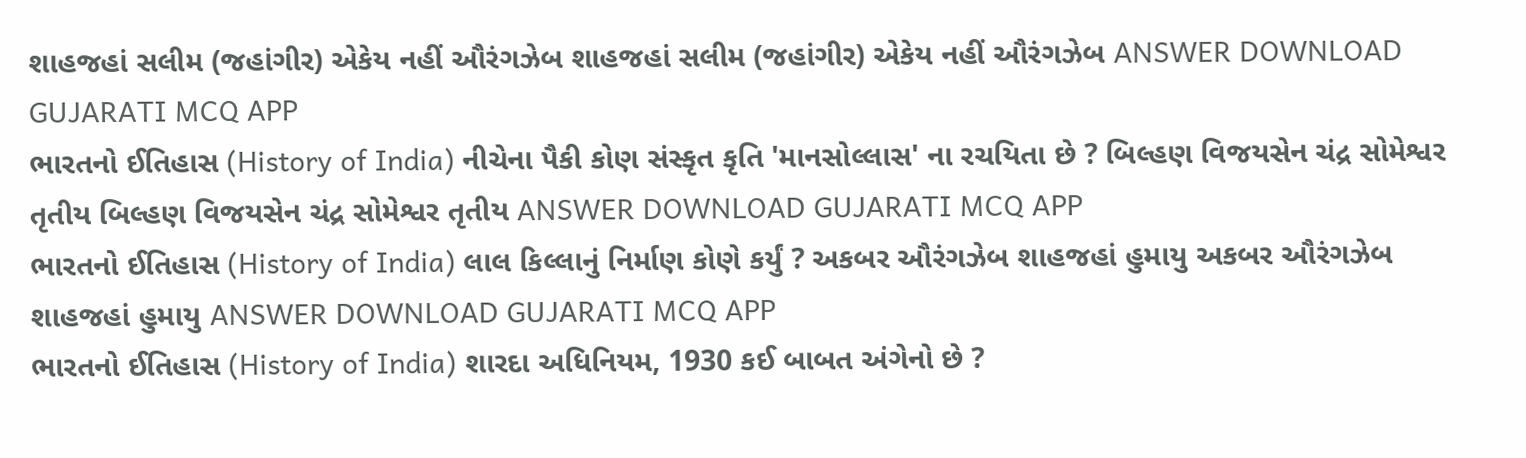શાહજહાં સલીમ (જહાંગીર) એકેય નહીં ઔરંગઝેબ શાહજહાં સલીમ (જહાંગીર) એકેય નહીં ઔરંગઝેબ ANSWER DOWNLOAD GUJARATI MCQ APP
ભારતનો ઈતિહાસ (History of India) નીચેના પૈકી કોણ સંસ્કૃત કૃતિ 'માનસોલ્લાસ' ના રચયિતા છે ? બિલ્હણ વિજયસેન ચંદ્ર સોમેશ્વર તૃતીય બિલ્હણ વિજયસેન ચંદ્ર સોમેશ્વર તૃતીય ANSWER DOWNLOAD GUJARATI MCQ APP
ભારતનો ઈતિહાસ (History of India) લાલ કિલ્લાનું નિર્માણ કોણે કર્યું ? અકબર ઔરંગઝેબ શાહજહાં હુમાયુ અકબર ઔરંગઝેબ શાહજહાં હુમાયુ ANSWER DOWNLOAD GUJARATI MCQ APP
ભારતનો ઈતિહાસ (History of India) શારદા અધિનિયમ, 1930 કઈ બાબત અંગેનો છે ?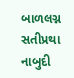બાળલગ્ન સતીપ્રથા નાબુદી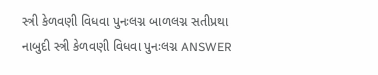સ્ત્રી કેળવણી વિધવા પુનઃલગ્ન બાળલગ્ન સતીપ્રથા નાબુદી સ્ત્રી કેળવણી વિધવા પુનઃલગ્ન ANSWER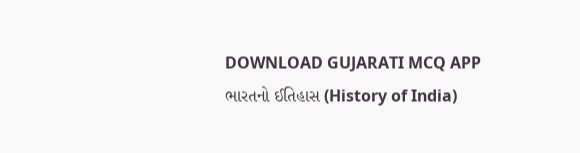DOWNLOAD GUJARATI MCQ APP
ભારતનો ઈતિહાસ (History of India)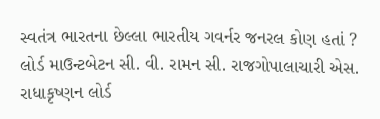સ્વતંત્ર ભારતના છેલ્લા ભારતીય ગવર્નર જનરલ કોણ હતાં ? લોર્ડ માઉન્ટબેટન સી. વી. રામન સી. રાજગોપાલાચારી એસ. રાધાકૃષ્ણન લોર્ડ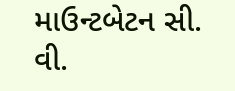માઉન્ટબેટન સી. વી.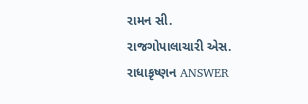રામન સી. રાજગોપાલાચારી એસ. રાધાકૃષ્ણન ANSWER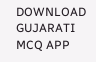DOWNLOAD GUJARATI MCQ APP